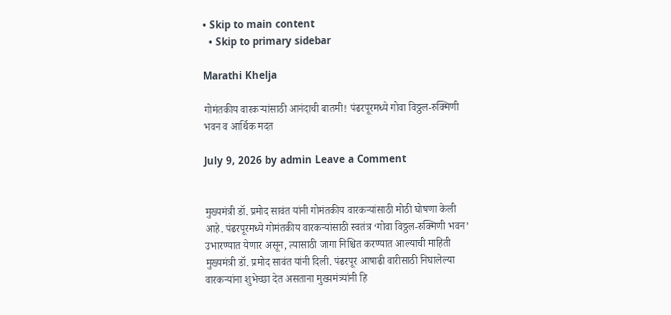• Skip to main content
  • Skip to primary sidebar

Marathi Khelja

गोमंतकीय वारकऱ्यांसाठी आनंदाची बातमी! पंढरपूरमध्ये गोवा विठ्ठल-रुक्मिणी भवन व आर्थिक मदत

July 9, 2026 by admin Leave a Comment


मुख्यमंत्री डॉ. प्रमोद सावंत यांनी गोमंतकीय वारकऱ्यांसाठी मोठी घोषणा केली आहे. पंढरपूरमध्ये गोमंतकीय वारकऱ्यांसाठी स्वतंत्र ‘गोवा विठ्ठल-रुक्मिणी भवन’ उभारण्यात येणार असून, त्यासाठी जागा निश्चित करण्यात आल्याची माहिती मुख्यमंत्री डॉ. प्रमोद सावंत यांनी दिली. पंढरपूर आषाढी वारीसाठी निघालेल्या वारकऱ्यांना शुभेच्छा देत असताना मुख्यमंत्र्यांनी हि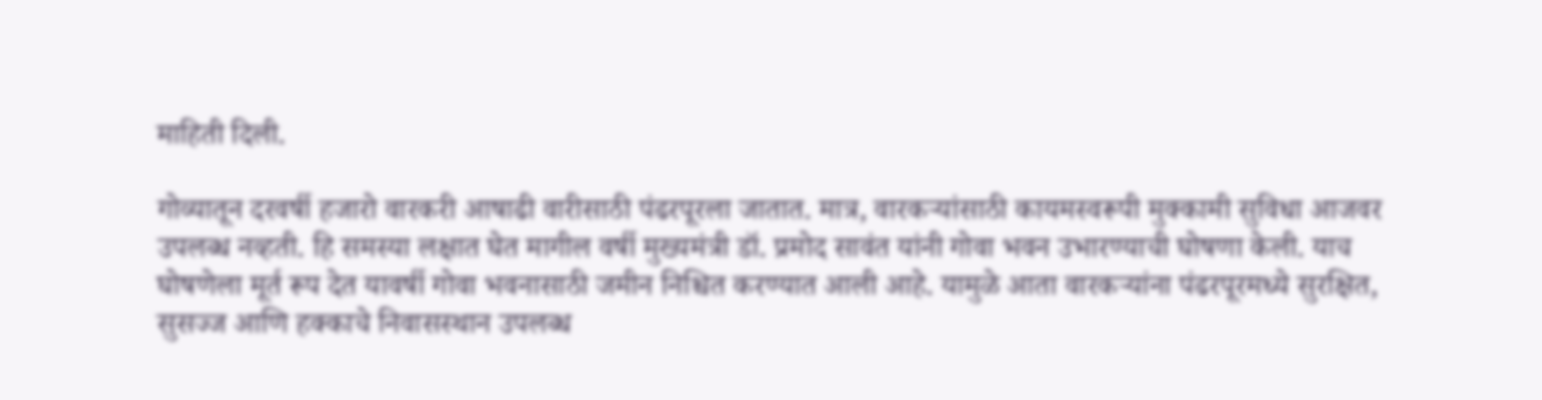माहिती दिली.

गोव्यातून दरवर्षी हजारो वारकरी आषाढी वारीसाठी पंढरपूरला जातात. मात्र, वारकऱ्यांसाठी कायमस्वरूपी मुक्कामी सुविधा आजवर उपलब्ध नव्हती. हि समस्या लक्षात घेत मागील वर्षी मुख्यमंत्री डॉ. प्रमोद सावंत यांनी गोवा भवन उभारण्याची घोषणा केली. याच घोषणेला मूर्त रूप देत यावर्षी गोवा भवनासाठी जमीन निश्चित करण्यात आली आहे. यामुळे आता वारकऱ्यांना पंढरपूरमध्ये सुरक्षित, सुसज्ज आणि हक्काचे निवासस्थान उपलब्ध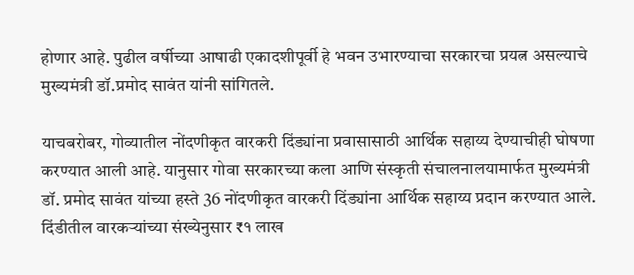होणार आहे. पुढील वर्षीच्या आषाढी एकादशीपूर्वी हे भवन उभारण्याचा सरकारचा प्रयत्न असल्याचे मुख्यमंत्री डॉ.प्रमोद सावंत यांनी सांगितले.

याचबरोबर, गोव्यातील नोंदणीकृत वारकरी दिंड्यांना प्रवासासाठी आर्थिक सहाय्य देण्याचीही घोषणा करण्यात आली आहे. यानुसार गोवा सरकारच्या कला आणि संस्कृती संचालनालयामार्फत मुख्यमंत्री डॉ. प्रमोद सावंत यांच्या हस्ते 36 नोंदणीकृत वारकरी दिंड्यांना आर्थिक सहाय्य प्रदान करण्यात आले. दिंडीतील वारकऱ्यांच्या संख्येनुसार ₹१ लाख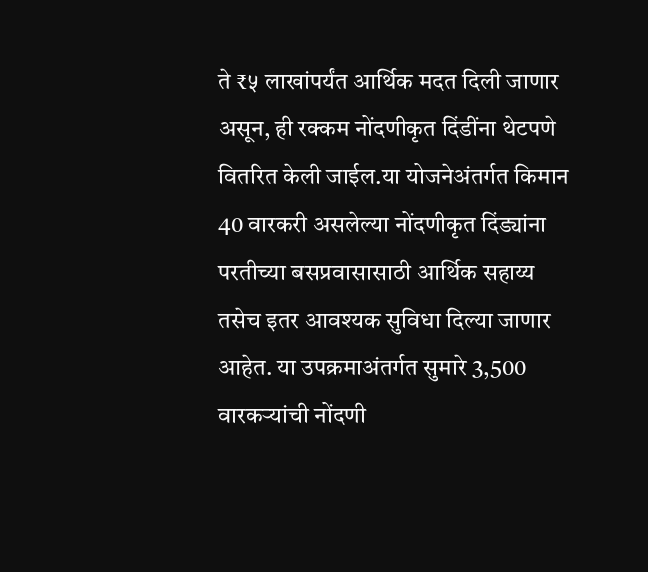ते ₹५ लाखांपर्यंत आर्थिक मदत दिली जाणार असून, ही रक्कम नोंदणीकृत दिंडींना थेटपणे वितरित केली जाईल.या योजनेअंतर्गत किमान 40 वारकरी असलेल्या नोंदणीकृत दिंड्यांना परतीच्या बसप्रवासासाठी आर्थिक सहाय्य तसेच इतर आवश्यक सुविधा दिल्या जाणार आहेत. या उपक्रमाअंतर्गत सुमारे 3,500 वारकऱ्यांची नोंदणी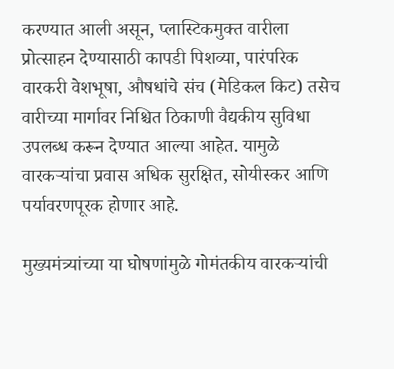करण्यात आली असून, प्लास्टिकमुक्त वारीला प्रोत्साहन देण्यासाठी कापडी पिशव्या, पारंपरिक वारकरी वेशभूषा, औषधांचे संच (मेडिकल किट) तसेच वारीच्या मार्गावर निश्चित ठिकाणी वैद्यकीय सुविधा उपलब्ध करून देण्यात आल्या आहेत. यामुळे वारकऱ्यांचा प्रवास अधिक सुरक्षित, सोयीस्कर आणि पर्यावरणपूरक होणार आहे.

मुख्यमंत्र्यांच्या या घोषणांमुळे गोमंतकीय वारकऱ्यांची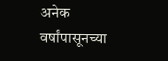अनेक वर्षांपासूनच्या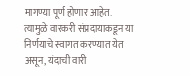मागण्या पूर्ण होणार आहेत. त्यामुळे वारकरी संप्रदायाकडून या निर्णयाचे स्वागत करण्यात येत असून, यंदाची वारी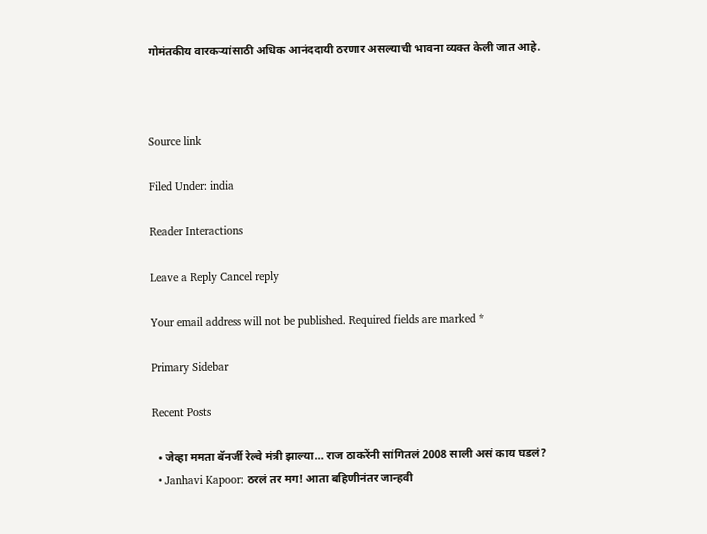गोमंतकीय वारकऱ्यांसाठी अधिक आनंददायी ठरणार असल्याची भावना व्यक्त केली जात आहे.



Source link

Filed Under: india

Reader Interactions

Leave a Reply Cancel reply

Your email address will not be published. Required fields are marked *

Primary Sidebar

Recent Posts

  • जेव्हा ममता बॅनर्जी रेल्वे मंत्री झाल्या… राज ठाकरेंनी सांगितलं 2008 साली असं काय घडलं?
  • Janhavi Kapoor: ठरलं तर मग! आता बहिणीनंतर जान्हवी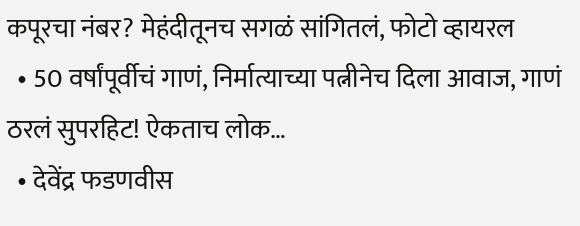कपूरचा नंबर? मेहंदीतूनच सगळं सांगितलं, फोटो व्हायरल
  • 50 वर्षांपूर्वीचं गाणं, निर्मात्याच्या पत्नीनेच दिला आवाज, गाणं ठरलं सुपरहिट! ऐकताच लोक…
  • देवेंद्र फडणवीस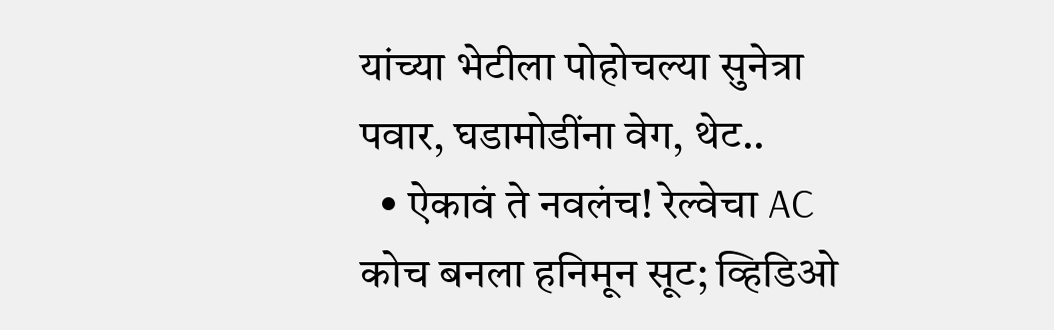यांच्या भेटीला पोहोचल्या सुनेत्रा पवार, घडामोडींना वेग, थेट..
  • ऐकावं ते नवलंच! रेल्वेचा AC कोच बनला हनिमून सूट; व्हिडिओ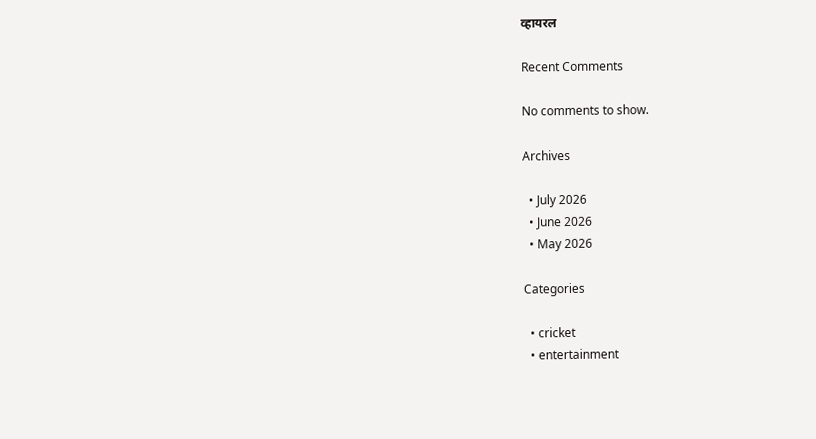व्हायरल

Recent Comments

No comments to show.

Archives

  • July 2026
  • June 2026
  • May 2026

Categories

  • cricket
  • entertainment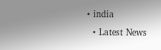• india
  • Latest News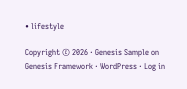• lifestyle

Copyright © 2026 · Genesis Sample on Genesis Framework · WordPress · Log in